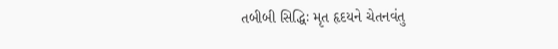તબીબી સિદ્ધિઃ મૃત હૃદયને ચેતનવંતુ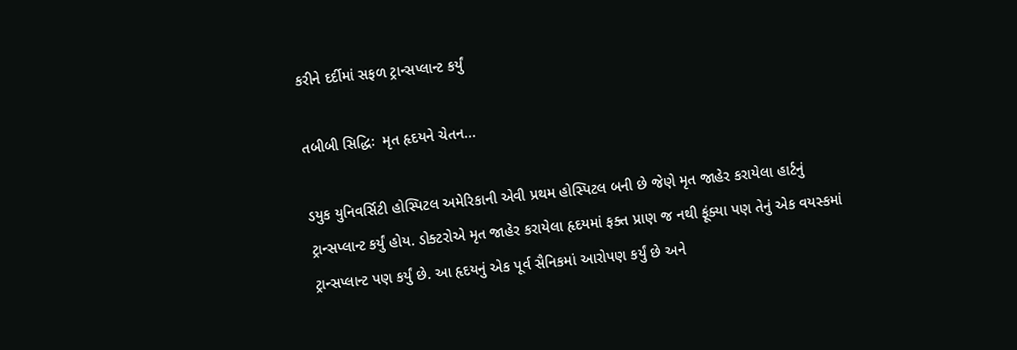કરીને દર્દીમાં સફળ ટ્રાન્સપ્લાન્ટ કર્યું

તબીબી સિદ્ધિઃ  મૃત હૃદયને ચેતન...

ડયુક યુનિવર્સિટી હોસ્પિટલ અમેરિકાની એવી પ્રથમ હોસ્પિટલ બની છે જેણે મૃત જાહેર કરાયેલા હાર્ટનું ટ્રાન્સપ્લાન્ટ કર્યું હોય. ડોક્ટરોએ મૃત જાહેર કરાયેલા હૃદયમાં ફક્ત પ્રાણ જ નથી ફૂંક્યા પણ તેનું એક વયસ્કમાં ટ્રાન્સપ્લાન્ટ પણ કર્યું છે. આ હૃદયનું એક પૂર્વ સૈનિકમાં આરોપણ કર્યું છે અને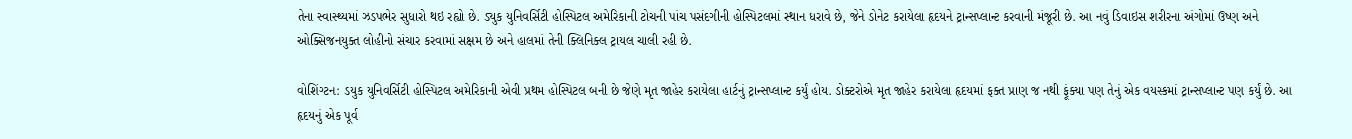તેના સ્વાસ્થ્યમાં ઝડપભેર સુધારો થઇ રહ્યો છે. ડ્યુક યુનિવર્સિટી હોસ્પિટલ અમેરિકાની ટોચની પાંચ પસંદગીની હોસ્પિટલમાં સ્થાન ધરાવે છે, જેને ડોનેટ કરાયેલા હૃદયને ટ્રાન્સપ્લાન્ટ કરવાની મંજૂરી છે. આ નવું ડિવાઇસ શરીરના અંગોમાં ઉષ્ણ અને ઓક્સિજનયુક્ત લોહીનો સંચાર કરવામાં સક્ષમ છે અને હાલમાં તેની ક્લિનિક્લ ટ્રાયલ ચાલી રહી છે.

વોશિંગ્ટન: ડયુક યુનિવર્સિટી હોસ્પિટલ અમેરિકાની એવી પ્રથમ હોસ્પિટલ બની છે જેણે મૃત જાહેર કરાયેલા હાર્ટનું ટ્રાન્સપ્લાન્ટ કર્યું હોય. ડોક્ટરોએ મૃત જાહેર કરાયેલા હૃદયમાં ફક્ત પ્રાણ જ નથી ફૂંક્યા પણ તેનું એક વયસ્કમાં ટ્રાન્સપ્લાન્ટ પણ કર્યું છે. આ હૃદયનું એક પૂર્વ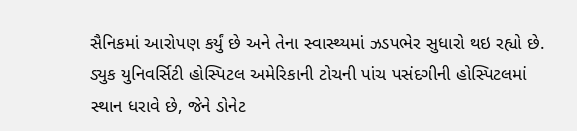સૈનિકમાં આરોપણ કર્યું છે અને તેના સ્વાસ્થ્યમાં ઝડપભેર સુધારો થઇ રહ્યો છે. ડ્યુક યુનિવર્સિટી હોસ્પિટલ અમેરિકાની ટોચની પાંચ પસંદગીની હોસ્પિટલમાં સ્થાન ધરાવે છે, જેને ડોનેટ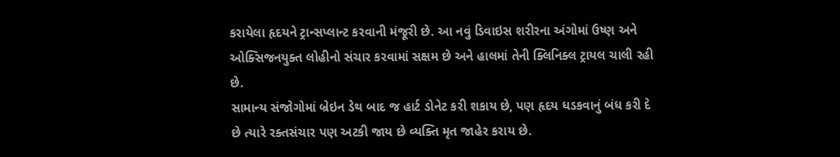કરાયેલા હૃદયને ટ્રાન્સપ્લાન્ટ કરવાની મંજૂરી છે. આ નવું ડિવાઇસ શરીરના અંગોમાં ઉષ્ણ અને ઓક્સિજનયુક્ત લોહીનો સંચાર કરવામાં સક્ષમ છે અને હાલમાં તેની ક્લિનિક્લ ટ્રાયલ ચાલી રહી છે.
સામાન્ય સંજોગોમાં બ્રેઇન ડેથ બાદ જ હાર્ટ ડોનેટ કરી શકાય છે, પણ હૃદય ધડકવાનું બંધ કરી દે છે ત્યારે રક્તસંચાર પણ અટકી જાય છે વ્યક્તિ મૃત જાહેર કરાય છે.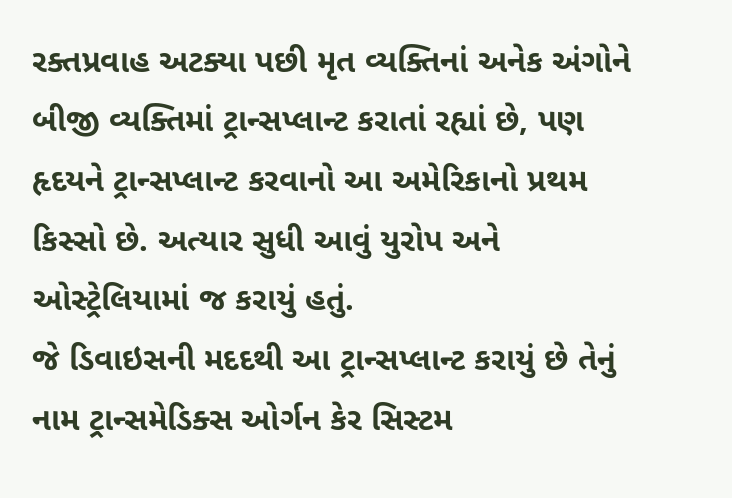રક્તપ્રવાહ અટક્યા પછી મૃત વ્યક્તિનાં અનેક અંગોને બીજી વ્યક્તિમાં ટ્રાન્સપ્લાન્ટ કરાતાં રહ્યાં છે, પણ હૃદયને ટ્રાન્સપ્લાન્ટ કરવાનો આ અમેરિકાનો પ્રથમ કિસ્સો છે. અત્યાર સુધી આવું યુરોપ અને ઓસ્ટ્રેલિયામાં જ કરાયું હતું.
જે ડિવાઇસની મદદથી આ ટ્રાન્સપ્લાન્ટ કરાયું છે તેનું નામ ટ્રાન્સમેડિક્સ ઓર્ગન કેર સિસ્ટમ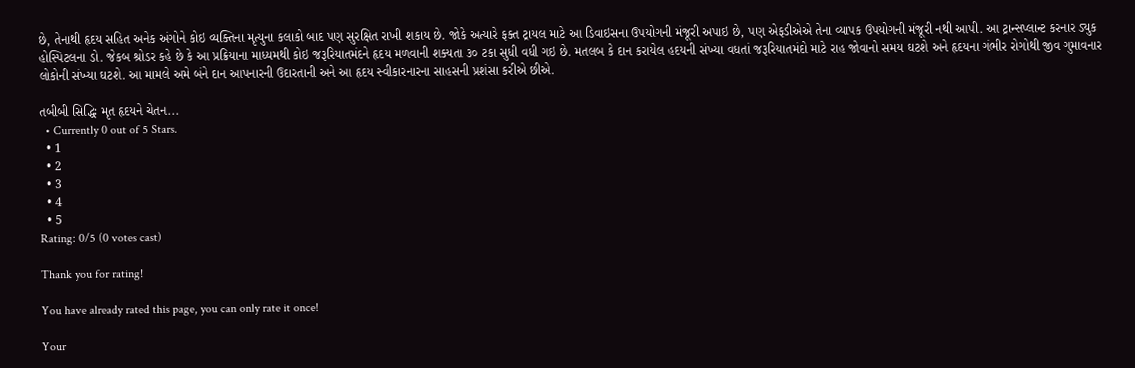છે, તેનાથી હૃદય સહિત અનેક અંગોને કોઇ વ્યક્તિના મૃત્યુના કલાકો બાદ પણ સુરક્ષિત રાખી શકાય છે. જોકે અત્યારે ફક્ત ટ્રાયલ માટે આ ડિવાઇસના ઉપયોગની મંજૂરી અપાઇ છે, પણ એફડીએએ તેના વ્યાપક ઉપયોગની મંજૂરી નથી આપી. આ ટ્રાન્સપ્લાન્ટ કરનાર ડ્યુક હોસ્પિટલના ડો. જેકબ શ્રોડર કહે છે કે આ પ્રક્રિયાના માધ્યમથી કોઇ જરૂરિયાતમંદને હૃદય મળવાની શક્યતા ૩૦ ટકા સુધી વધી ગઇ છે. મતલબ કે દાન કરાયેલ હદયની સંખ્યા વધતાં જરૂરિયાતમંદો માટે રાહ જોવાનો સમય ઘટશે અને હૃદયના ગંભીર રોગોથી જીવ ગુમાવનાર લોકોની સંખ્યા ઘટશે. આ મામલે અમે બંને દાન આપનારની ઉદારતાની અને આ હૃદય સ્વીકારનારના સાહસની પ્રશંસા કરીએ છીએ.

તબીબી સિદ્ધિઃ મૃત હૃદયને ચેતન...
  • Currently 0 out of 5 Stars.
  • 1
  • 2
  • 3
  • 4
  • 5
Rating: 0/5 (0 votes cast)

Thank you for rating!

You have already rated this page, you can only rate it once!

Your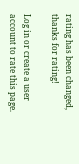rating has been changed, thanks for rating!

Log in or create a user account to rate this page.